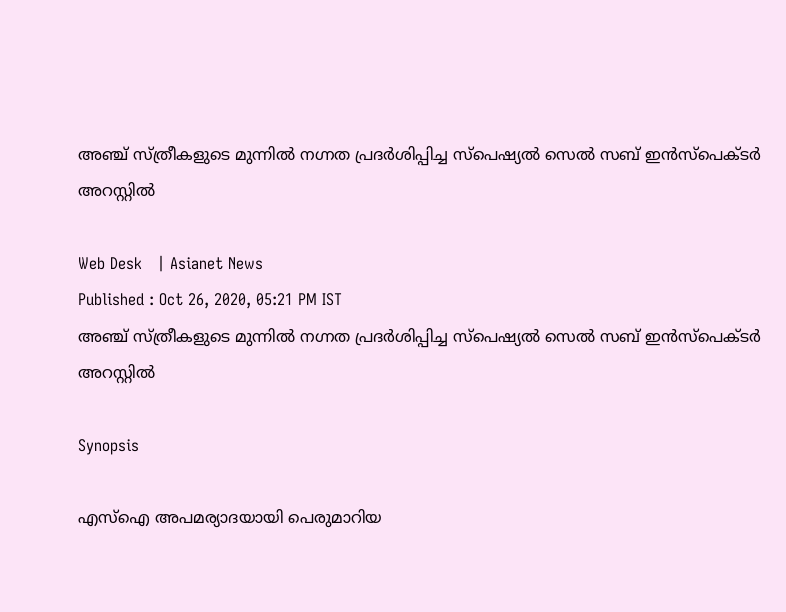അഞ്ച് സ്ത്രീകളുടെ മുന്നില്‍ നഗ്നത പ്രദര്‍ശിപ്പിച്ച സ്പെഷ്യല്‍ സെല്‍ സബ് ഇൻസ്പെക്ടർ അറസ്റ്റില്‍

Web Desk   | Asianet News
Published : Oct 26, 2020, 05:21 PM IST
അഞ്ച് സ്ത്രീകളുടെ മുന്നില്‍ നഗ്നത പ്രദര്‍ശിപ്പിച്ച സ്പെഷ്യല്‍ സെല്‍ സബ് ഇൻസ്പെക്ടർ അറസ്റ്റില്‍

Synopsis

എസ്ഐ അപമര്യാദയായി പെരുമാറിയ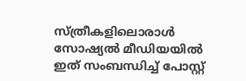സ്ത്രീകളിലൊരാള്‍ സോഷ്യല്‍ മീഡിയയില്‍ ഇത് സംബന്ധിച്ച് പോസ്റ്റ്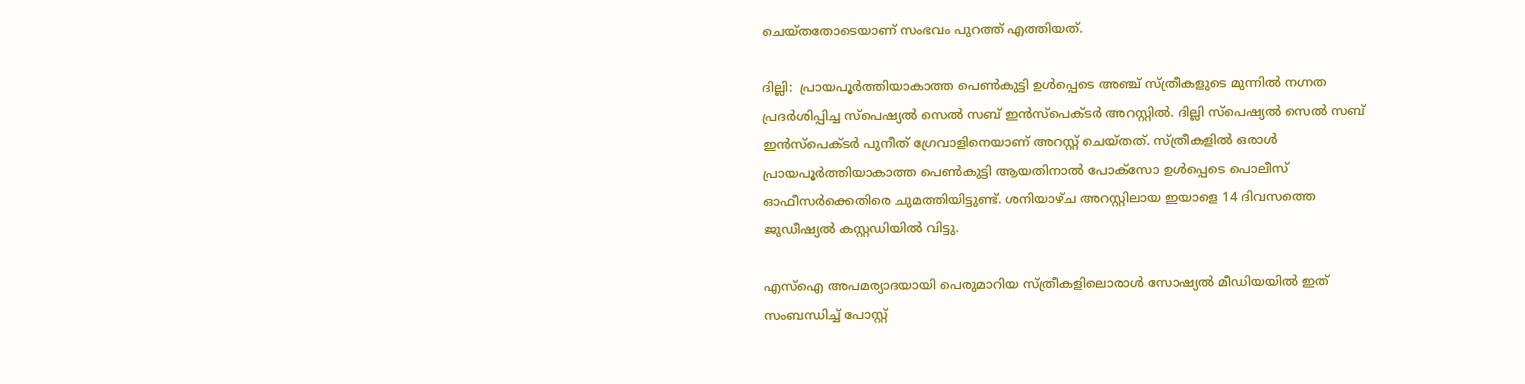ചെയ്തതോടെയാണ് സംഭവം പുറത്ത് എത്തിയത്.

ദില്ലി:  പ്രായപൂര്‍ത്തിയാകാത്ത പെണ്‍കുട്ടി ഉൾപ്പെടെ അഞ്ച് സ്ത്രീകളുടെ മുന്നില്‍ നഗ്നത പ്രദര്‍ശിപ്പിച്ച സ്പെഷ്യല്‍ സെല്‍ സബ് ഇൻസ്പെക്ടർ അറസ്റ്റില്‍. ദില്ലി സ്പെഷ്യല്‍ സെല്‍ സബ് ഇൻസ്പെക്ടർ പുനീത് ഗ്രേവാളിനെയാണ് അറസ്റ്റ് ചെയ്തത്. സ്ത്രീകളില്‍ ഒരാള്‍ പ്രായപൂര്‍ത്തിയാകാത്ത പെണ്‍കുട്ടി ആയതിനാല്‍ പോക്സോ ഉള്‍പ്പെടെ പൊലീസ് ഓഫീസര്‍ക്കെതിരെ ചുമത്തിയിട്ടുണ്ട്. ശനിയാഴ്ച അറസ്റ്റിലായ ഇയാളെ 14 ദിവസത്തെ ജുഡീഷ്യൽ കസ്റ്റഡിയിൽ വിട്ടു.

എസ്ഐ അപമര്യാദയായി പെരുമാറിയ സ്ത്രീകളിലൊരാള്‍ സോഷ്യല്‍ മീഡിയയില്‍ ഇത് സംബന്ധിച്ച് പോസ്റ്റ്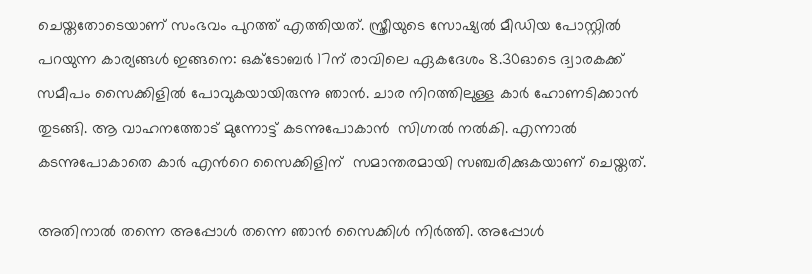ചെയ്തതോടെയാണ് സംഭവം പുറത്ത് എത്തിയത്. സ്ത്രീയുടെ സോഷ്യല്‍ മീഡിയ പോസ്റ്റില്‍  പറയുന്ന കാര്യങ്ങള്‍ ഇങ്ങനെ: ഒക്ടോബര്‍ 17ന് രാവിലെ ഏകദേശം 8.30ഓടെ ദ്വാരകക്ക് സമീപം സൈക്കിളില്‍ പോവുകയായിരുന്നു ഞാന്‍. ചാര നിറത്തിലുള്ള കാര്‍ ഹോണടിക്കാന്‍ തുടങ്ങി. ആ വാഹനത്തോട് മുന്നോട്ട് കടന്നുപോകാന്‍  സിഗ്നല്‍ നല്‍കി. എന്നാല്‍ കടന്നുപോകാതെ കാര്‍ എന്‍റെ സൈക്കിളിന്  സമാന്തരമായി സഞ്ചരിക്കുകയാണ് ചെയ്തത്.

അതിനാല്‍ തന്നെ അപ്പോള്‍ തന്നെ ഞാന്‍ സൈക്കിള്‍ നിര്‍ത്തി. അപ്പോള്‍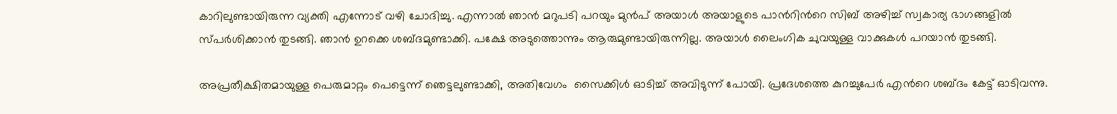കാറിലുണ്ടായിരുന്ന വ്യക്തി എന്നോട് വഴി ചോദിച്ചു. എന്നാല്‍ ഞാന്‍ മറുപടി പറയും മുന്‍പ് അയാള്‍ അയാളുടെ പാന്‍റിന്‍റെ സിബ് അഴിച്ച് സ്വകാര്യ ഭാഗങ്ങളില്‍ സ്പര്‍ശിക്കാന്‍ തുടങ്ങി. ഞാന്‍ ഉറക്കെ ശബ്ദമുണ്ടാക്കി. പക്ഷേ അടുത്തൊന്നും ആരുമുണ്ടായിരുന്നില്ല. അയാള്‍ ലൈംഗിക ചുവയുള്ള വാക്കുകള്‍ പറയാന്‍ തുടങ്ങി.

അപ്രതീക്ഷിതമായുള്ള പെരുമാറ്റം പെട്ടെന്ന് ഞെട്ടലുണ്ടാക്കി, അതിവേഗം  സൈക്കിള്‍ ഓടിച്ച് അവിടുന്ന് പോയി. പ്രദേശത്തെ കുറച്ചുപേര്‍ എന്‍റെ ശബ്ദം കേട്ട് ഓടിവന്നു.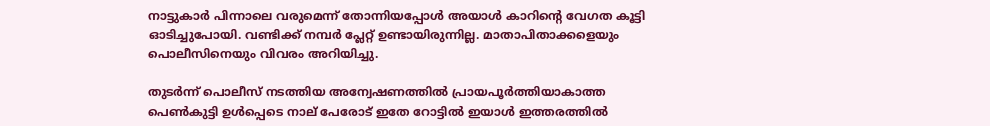നാട്ടുകാര്‍ പിന്നാലെ വരുമെന്ന് തോന്നിയപ്പോള്‍ അയാള്‍ കാറിന്‍റെ വേഗത കൂട്ടി ഓടിച്ചുപോയി. വണ്ടിക്ക് നമ്പര്‍ പ്ലേറ്റ് ഉണ്ടായിരുന്നില്ല. മാതാപിതാക്കളെയും പൊലീസിനെയും വിവരം അറിയിച്ചു.

തുടര്‍ന്ന് പൊലീസ് നടത്തിയ അന്വേഷണത്തില്‍ പ്രായപൂര്‍ത്തിയാകാത്ത പെണ്‍കുട്ടി ഉള്‍പ്പെടെ നാല് പേരോട് ഇതേ റോട്ടില്‍ ഇയാള്‍ ഇത്തരത്തില്‍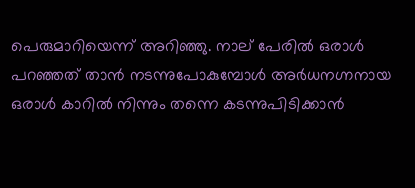പെരുമാറിയെന്ന് അറിഞ്ഞു. നാല് പേരില്‍ ഒരാള്‍ പറഞ്ഞത് താന്‍ നടന്നുപോകുമ്പോള്‍ അര്‍ധനഗ്നനായ ഒരാള്‍ കാറില്‍ നിന്നും തന്നെ കടന്നുപിടിക്കാന്‍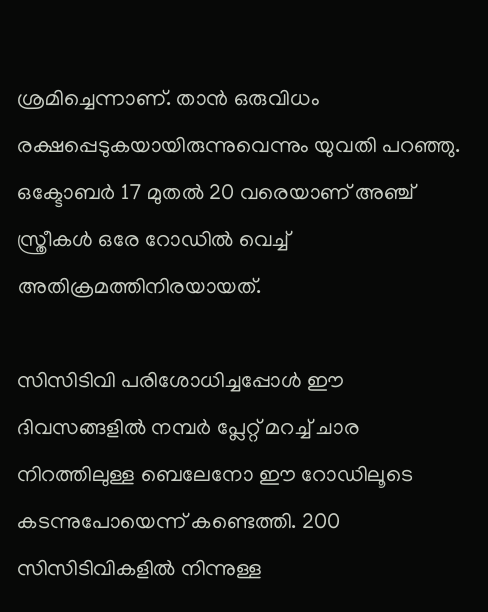ശ്രമിച്ചെന്നാണ്. താന്‍ ഒരുവിധം രക്ഷപ്പെടുകയായിരുന്നുവെന്നും യുവതി പറഞ്ഞു. ഒക്ടോബര്‍ 17 മുതല്‍ 20 വരെയാണ് അഞ്ച് സ്ത്രീകള്‍ ഒരേ റോഡില്‍ വെച്ച് അതിക്രമത്തിനിരയായത്.

സിസിടിവി പരിശോധിച്ചപ്പോള്‍ ഈ ദിവസങ്ങളില്‍ നമ്പര്‍ പ്ലേറ്റ് മറച്ച് ചാര നിറത്തിലുള്ള ബെലേനോ ഈ റോഡിലൂടെ കടന്നുപോയെന്ന് കണ്ടെത്തി. 200 സിസിടിവികളില്‍ നിന്നുള്ള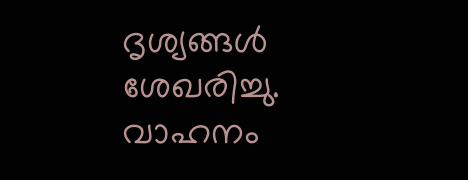ദൃശ്യങ്ങള്‍ ശേഖരിച്ചു. വാഹനം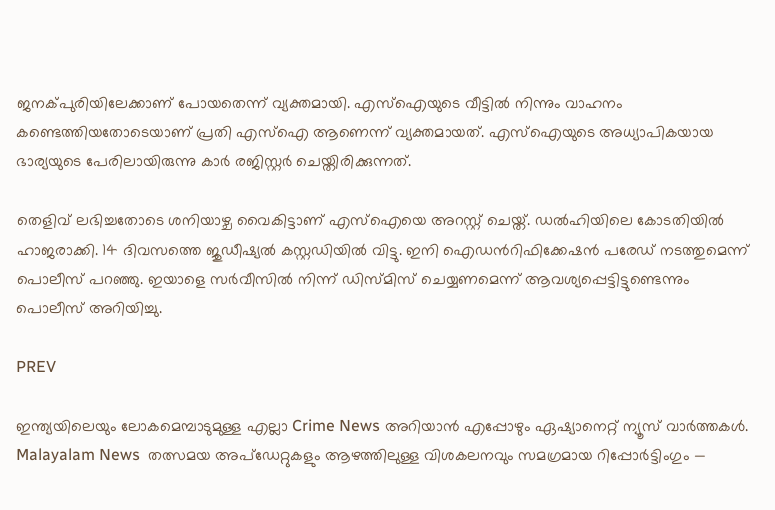ജനക്പുരിയിലേക്കാണ് പോയതെന്ന് വ്യക്തമായി. എസ്ഐയുടെ വീട്ടില്‍ നിന്നും വാഹനം കണ്ടെത്തിയതോടെയാണ് പ്രതി എസ്ഐ ആണെന്ന് വ്യക്തമായത്. എസ്ഐയുടെ അധ്യാപികയായ ഭാര്യയുടെ പേരിലായിരുന്നു കാര്‍ രജിസ്റ്റർ ചെയ്തിരിക്കുന്നത്.

തെളിവ് ലഭിച്ചതോടെ ശനിയാഴ്ച വൈകിട്ടാണ് എസ്ഐയെ അറസ്റ്റ് ചെയ്ത്. ഡല്‍ഹിയിലെ കോടതിയില്‍ ഹാജരാക്കി. 14 ദിവസത്തെ ജുഡീഷ്യല്‍ കസ്റ്റഡിയില്‍ വിട്ടു. ഇനി ഐഡന്‍റിഫിക്കേഷന്‍ പരേഡ് നടത്തുമെന്ന് പൊലീസ് പറഞ്ഞു. ഇയാളെ സര്‍വീസില്‍ നിന്ന് ഡിസ്മിസ് ചെയ്യണമെന്ന് ആവശ്യപ്പെട്ടിട്ടുണ്ടെന്നും പൊലീസ് അറിയിച്ചു.

PREV

ഇന്ത്യയിലെയും ലോകമെമ്പാടുമുള്ള എല്ലാ Crime News അറിയാൻ എപ്പോഴും ഏഷ്യാനെറ്റ് ന്യൂസ് വാർത്തകൾ. Malayalam News  തത്സമയ അപ്‌ഡേറ്റുകളും ആഴത്തിലുള്ള വിശകലനവും സമഗ്രമായ റിപ്പോർട്ടിംഗും —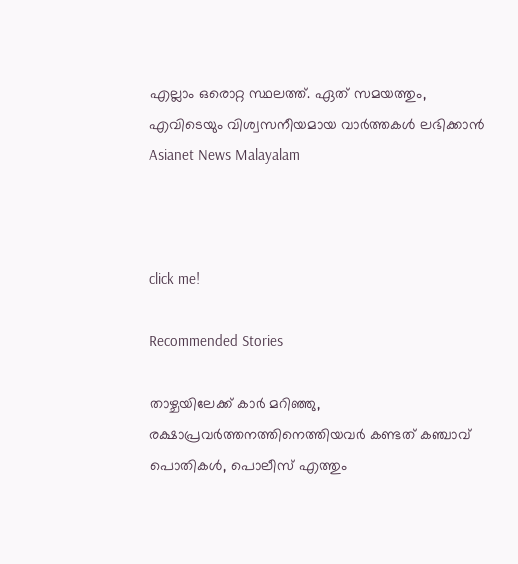എല്ലാം ഒരൊറ്റ സ്ഥലത്ത്. ഏത് സമയത്തും, എവിടെയും വിശ്വസനീയമായ വാർത്തകൾ ലഭിക്കാൻ Asianet News Malayalam



click me!

Recommended Stories

താഴ്ചയിലേക്ക് കാർ മറിഞ്ഞു, രക്ഷാപ്രവർത്തനത്തിനെത്തിയവർ കണ്ടത് കഞ്ചാവ് പൊതികൾ, പൊലീസ് എത്തും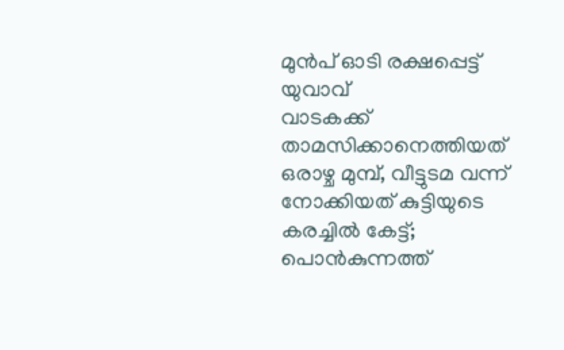മുൻപ് ഓടി രക്ഷപ്പെട്ട് യുവാവ്
വാടകക്ക് താമസിക്കാനെത്തിയത് ഒരാഴ്ച മുമ്പ്, വീട്ടുടമ വന്ന് നോക്കിയത് കുട്ടിയുടെ കരച്ചിൽ കേട്ട്; പൊൻകുന്നത്ത്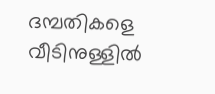ദമ്പതികളെ വീടിനുള്ളിൽ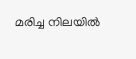മരിച്ച നിലയിൽ